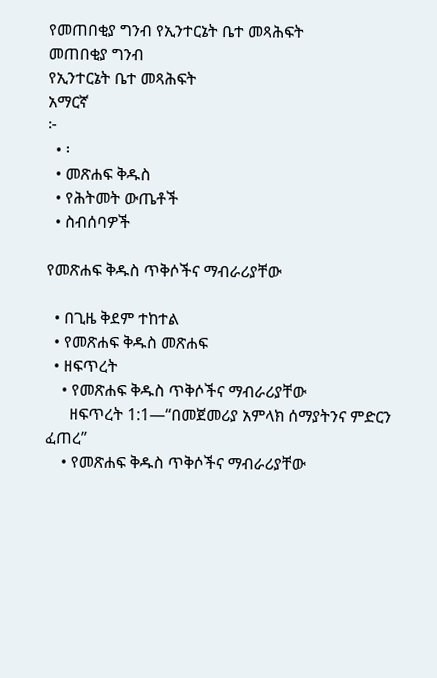የመጠበቂያ ግንብ የኢንተርኔት ቤተ መጻሕፍት
መጠበቂያ ግንብ
የኢንተርኔት ቤተ መጻሕፍት
አማርኛ
፦
  • ፡
  • መጽሐፍ ቅዱስ
  • የሕትመት ውጤቶች
  • ስብሰባዎች

የመጽሐፍ ቅዱስ ጥቅሶችና ማብራሪያቸው

  • በጊዜ ቅደም ተከተል
  • የመጽሐፍ ቅዱስ መጽሐፍ
  • ዘፍጥረት
    • የመጽሐፍ ቅዱስ ጥቅሶችና ማብራሪያቸው
      ዘፍጥረት 1:1—“በመጀመሪያ አምላክ ሰማያትንና ምድርን ፈጠረ”
    • የመጽሐፍ ቅዱስ ጥቅሶችና ማብራሪያቸው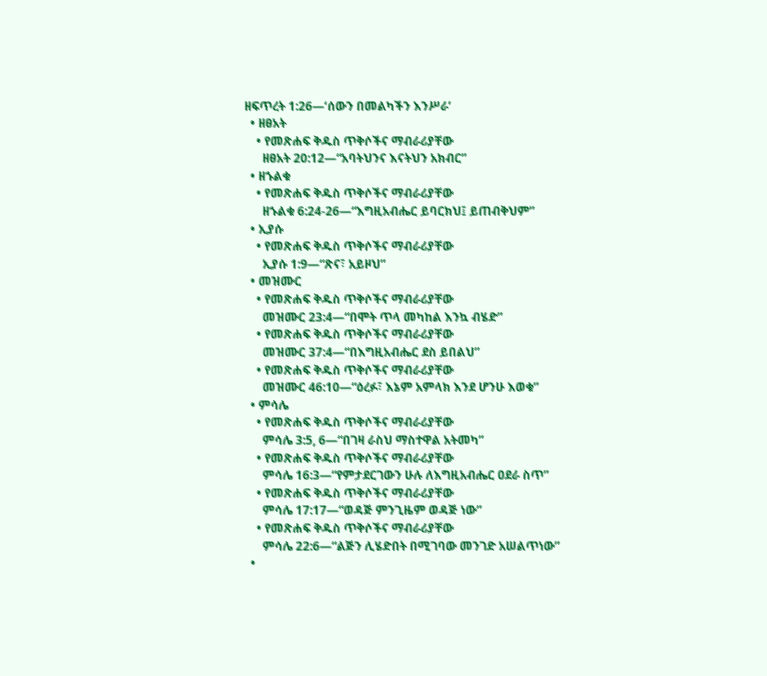ዘፍጥረት 1:26—‘ሰውን በመልካችን እንሥራ’
  • ዘፀአት
    • የመጽሐፍ ቅዱስ ጥቅሶችና ማብራሪያቸው
      ዘፀአት 20:12—“አባትህንና እናትህን አክብር”
  • ዘኁልቁ
    • የመጽሐፍ ቅዱስ ጥቅሶችና ማብራሪያቸው
      ዘኁልቁ 6:24-26—“እግዚአብሔር ይባርክህ፤ ይጠብቅህም”
  • ኢያሱ
    • የመጽሐፍ ቅዱስ ጥቅሶችና ማብራሪያቸው
      ኢያሱ 1:9—“ጽና፣ አይዞህ”
  • መዝሙር
    • የመጽሐፍ ቅዱስ ጥቅሶችና ማብራሪያቸው
      መዝሙር 23:4—“በሞት ጥላ መካከል እንኳ ብሄድ”
    • የመጽሐፍ ቅዱስ ጥቅሶችና ማብራሪያቸው
      መዝሙር 37:4—“በእግዚአብሔር ደስ ይበልህ”
    • የመጽሐፍ ቅዱስ ጥቅሶችና ማብራሪያቸው
      መዝሙር 46:10—“ዕረፉ፣ እኔም አምላክ እንደ ሆንሁ እወቁ”
  • ምሳሌ
    • የመጽሐፍ ቅዱስ ጥቅሶችና ማብራሪያቸው
      ምሳሌ 3:5, 6—“በገዛ ራስህ ማስተዋል አትመካ”
    • የመጽሐፍ ቅዱስ ጥቅሶችና ማብራሪያቸው
      ምሳሌ 16:3—“የምታደርገውን ሁሉ ለእግዚአብሔር ዐደራ ስጥ”
    • የመጽሐፍ ቅዱስ ጥቅሶችና ማብራሪያቸው
      ምሳሌ 17:17—“ወዳጅ ምንጊዜም ወዳጅ ነው”
    • የመጽሐፍ ቅዱስ ጥቅሶችና ማብራሪያቸው
      ምሳሌ 22:6—“ልጅን ሊሄድበት በሚገባው መንገድ አሠልጥነው”
  •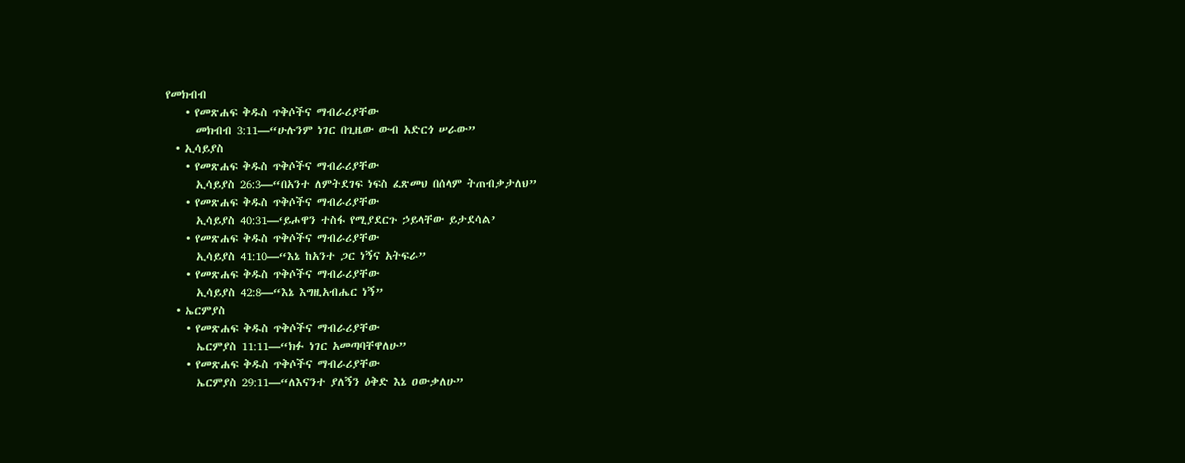የመክብብ
    • የመጽሐፍ ቅዱስ ጥቅሶችና ማብራሪያቸው
      መክብብ 3:11—“ሁሉንም ነገር በጊዜው ውብ አድርጎ ሠራው”
  • ኢሳይያስ
    • የመጽሐፍ ቅዱስ ጥቅሶችና ማብራሪያቸው
      ኢሳይያስ 26:3—“በአንተ ለምትደገፍ ነፍስ ፈጽመህ በሰላም ትጠብቃታለህ”
    • የመጽሐፍ ቅዱስ ጥቅሶችና ማብራሪያቸው
      ኢሳይያስ 40:31—‘ይሖዋን ተስፋ የሚያደርጉ ኃይላቸው ይታደሳል’
    • የመጽሐፍ ቅዱስ ጥቅሶችና ማብራሪያቸው
      ኢሳይያስ 41:10—“እኔ ከአንተ ጋር ነኝና አትፍራ”
    • የመጽሐፍ ቅዱስ ጥቅሶችና ማብራሪያቸው
      ኢሳይያስ 42:8—“እኔ እግዚአብሔር ነኝ”
  • ኤርምያስ
    • የመጽሐፍ ቅዱስ ጥቅሶችና ማብራሪያቸው
      ኤርምያስ 11:11—“ክፉ ነገር አመጣባቸዋለሁ”
    • የመጽሐፍ ቅዱስ ጥቅሶችና ማብራሪያቸው
      ኤርምያስ 29:11—“ለእናንተ ያለኝን ዕቅድ እኔ ዐውቃለሁ”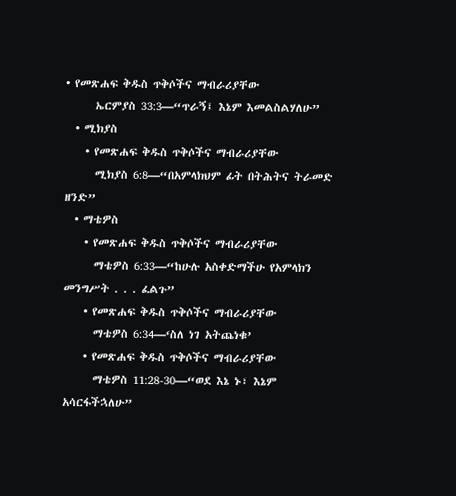• የመጽሐፍ ቅዱስ ጥቅሶችና ማብራሪያቸው
      ኤርምያስ 33:3—“ጥራኝ፤ እኔም እመልስልሃለሁ”
  • ሚክያስ
    • የመጽሐፍ ቅዱስ ጥቅሶችና ማብራሪያቸው
      ሚክያስ 6:8—“በአምላክህም ፊት በትሕትና ትራመድ ዘንድ”
  • ማቴዎስ
    • የመጽሐፍ ቅዱስ ጥቅሶችና ማብራሪያቸው
      ማቴዎስ 6:33—“ከሁሉ አስቀድማችሁ የአምላክን መንግሥት . . . ፈልጉ”
    • የመጽሐፍ ቅዱስ ጥቅሶችና ማብራሪያቸው
      ማቴዎስ 6:34—‘ስለ ነገ አትጨነቁ’
    • የመጽሐፍ ቅዱስ ጥቅሶችና ማብራሪያቸው
      ማቴዎስ 11:28-30—“ወደ እኔ ኑ፣ እኔም አሳርፋችኋለሁ”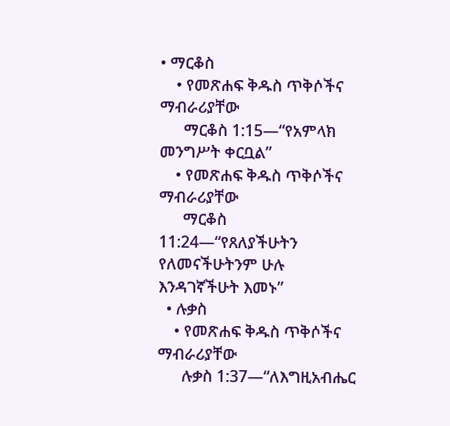• ማርቆስ
    • የመጽሐፍ ቅዱስ ጥቅሶችና ማብራሪያቸው
      ማርቆስ 1:15—“የአምላክ መንግሥት ቀርቧል”
    • የመጽሐፍ ቅዱስ ጥቅሶችና ማብራሪያቸው
      ማርቆስ 11:24—“የጸለያችሁትን የለመናችሁትንም ሁሉ እንዳገኛችሁት እመኑ”
  • ሉቃስ
    • የመጽሐፍ ቅዱስ ጥቅሶችና ማብራሪያቸው
      ሉቃስ 1:37—“ለእግዚአብሔር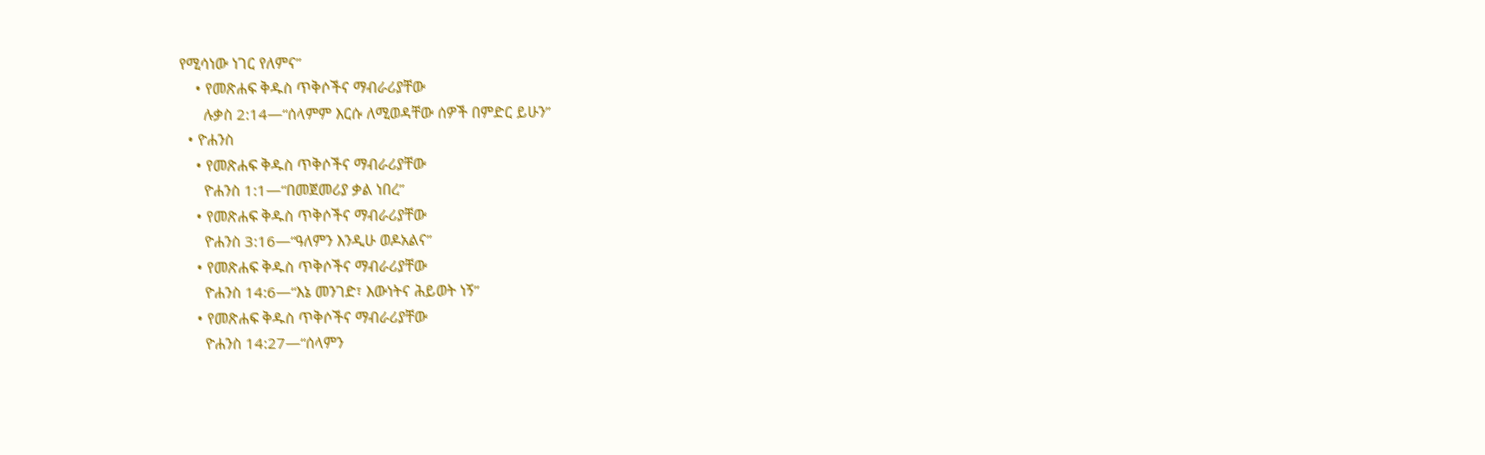የሚሳነው ነገር የለምና”
    • የመጽሐፍ ቅዱስ ጥቅሶችና ማብራሪያቸው
      ሉቃስ 2:14—“ሰላምም እርሱ ለሚወዳቸው ሰዎች በምድር ይሁን”
  • ዮሐንስ
    • የመጽሐፍ ቅዱስ ጥቅሶችና ማብራሪያቸው
      ዮሐንስ 1:1—“በመጀመሪያ ቃል ነበረ”
    • የመጽሐፍ ቅዱስ ጥቅሶችና ማብራሪያቸው
      ዮሐንስ 3:16—“ዓለምን እንዲሁ ወዶአልና”
    • የመጽሐፍ ቅዱስ ጥቅሶችና ማብራሪያቸው
      ዮሐንስ 14:6—“እኔ መንገድ፣ እውነትና ሕይወት ነኝ”
    • የመጽሐፍ ቅዱስ ጥቅሶችና ማብራሪያቸው
      ዮሐንስ 14:27—“ሰላምን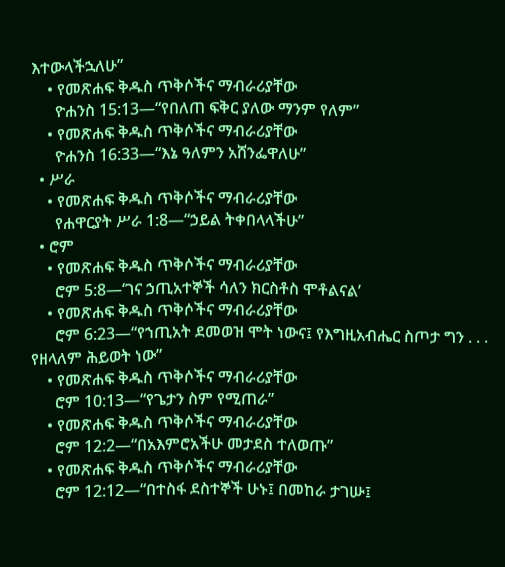እተውላችኋለሁ”
    • የመጽሐፍ ቅዱስ ጥቅሶችና ማብራሪያቸው
      ዮሐንስ 15:13—“የበለጠ ፍቅር ያለው ማንም የለም”
    • የመጽሐፍ ቅዱስ ጥቅሶችና ማብራሪያቸው
      ዮሐንስ 16:33—“እኔ ዓለምን አሸንፌዋለሁ”
  • ሥራ
    • የመጽሐፍ ቅዱስ ጥቅሶችና ማብራሪያቸው
      የሐዋርያት ሥራ 1:8—“ኃይል ትቀበላላችሁ”
  • ሮም
    • የመጽሐፍ ቅዱስ ጥቅሶችና ማብራሪያቸው
      ሮም 5:8—‘ገና ኃጢአተኞች ሳለን ክርስቶስ ሞቶልናል’
    • የመጽሐፍ ቅዱስ ጥቅሶችና ማብራሪያቸው
      ሮም 6:23—“የኀጢአት ደመወዝ ሞት ነውና፤ የእግዚአብሔር ስጦታ ግን . . . የዘላለም ሕይወት ነው”
    • የመጽሐፍ ቅዱስ ጥቅሶችና ማብራሪያቸው
      ሮም 10:13—“የጌታን ስም የሚጠራ”
    • የመጽሐፍ ቅዱስ ጥቅሶችና ማብራሪያቸው
      ሮም 12:2—“በአእምሮአችሁ መታደስ ተለወጡ”
    • የመጽሐፍ ቅዱስ ጥቅሶችና ማብራሪያቸው
      ሮም 12:12—“በተስፋ ደስተኞች ሁኑ፤ በመከራ ታገሡ፤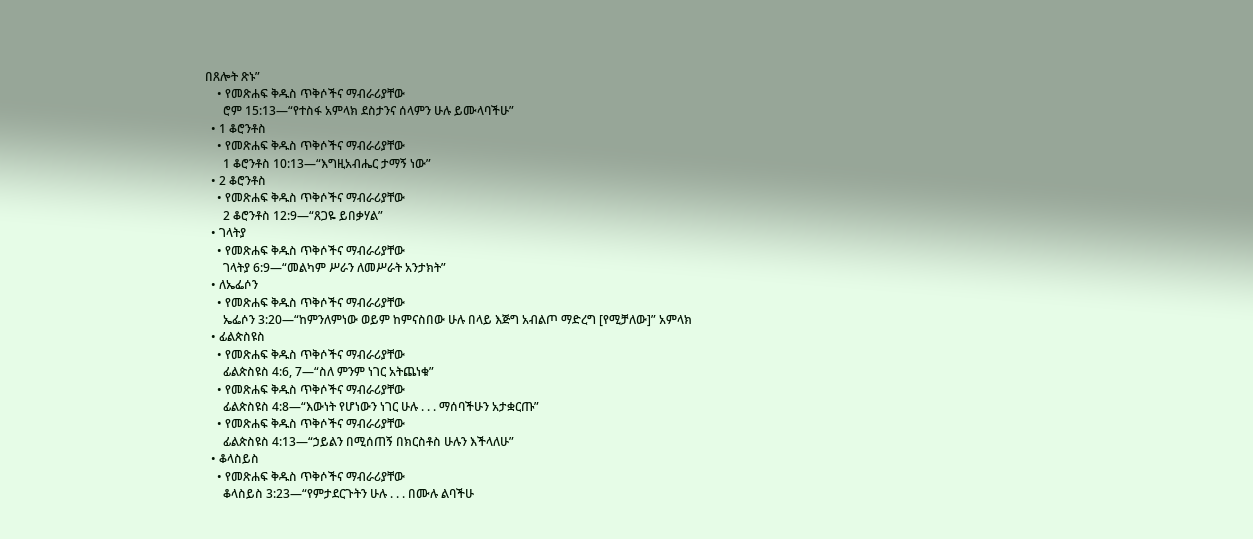በጸሎት ጽኑ”
    • የመጽሐፍ ቅዱስ ጥቅሶችና ማብራሪያቸው
      ሮም 15:13—“የተስፋ አምላክ ደስታንና ሰላምን ሁሉ ይሙላባችሁ”
  • 1 ቆሮንቶስ
    • የመጽሐፍ ቅዱስ ጥቅሶችና ማብራሪያቸው
      1 ቆሮንቶስ 10:13—“እግዚአብሔር ታማኝ ነው”
  • 2 ቆሮንቶስ
    • የመጽሐፍ ቅዱስ ጥቅሶችና ማብራሪያቸው
      2 ቆሮንቶስ 12:9—“ጸጋዬ ይበቃሃል”
  • ገላትያ
    • የመጽሐፍ ቅዱስ ጥቅሶችና ማብራሪያቸው
      ገላትያ 6:9—“መልካም ሥራን ለመሥራት አንታክት”
  • ለኤፌሶን
    • የመጽሐፍ ቅዱስ ጥቅሶችና ማብራሪያቸው
      ኤፌሶን 3:20—“ከምንለምነው ወይም ከምናስበው ሁሉ በላይ እጅግ አብልጦ ማድረግ [የሚቻለው]” አምላክ
  • ፊልጵስዩስ
    • የመጽሐፍ ቅዱስ ጥቅሶችና ማብራሪያቸው
      ፊልጵስዩስ 4:6, 7—“ስለ ምንም ነገር አትጨነቁ”
    • የመጽሐፍ ቅዱስ ጥቅሶችና ማብራሪያቸው
      ፊልጵስዩስ 4:8—“እውነት የሆነውን ነገር ሁሉ . . . ማሰባችሁን አታቋርጡ”
    • የመጽሐፍ ቅዱስ ጥቅሶችና ማብራሪያቸው
      ፊልጵስዩስ 4:13—“ኃይልን በሚሰጠኝ በክርስቶስ ሁሉን እችላለሁ”
  • ቆላስይስ
    • የመጽሐፍ ቅዱስ ጥቅሶችና ማብራሪያቸው
      ቆላስይስ 3:23—“የምታደርጉትን ሁሉ . . . በሙሉ ልባችሁ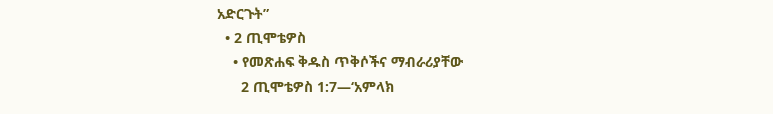አድርጉት”
  • 2 ጢሞቴዎስ
    • የመጽሐፍ ቅዱስ ጥቅሶችና ማብራሪያቸው
      2 ጢሞቴዎስ 1:7—‘አምላክ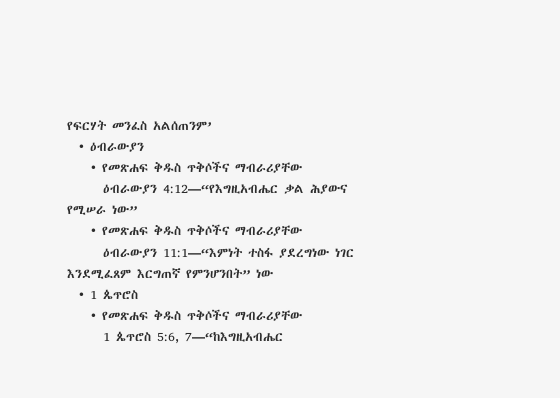የፍርሃት መንፈስ አልሰጠንም’
  • ዕብራውያን
    • የመጽሐፍ ቅዱስ ጥቅሶችና ማብራሪያቸው
      ዕብራውያን 4:12—“የእግዚአብሔር ቃል ሕያውና የሚሠራ ነው”
    • የመጽሐፍ ቅዱስ ጥቅሶችና ማብራሪያቸው
      ዕብራውያን 11:1—“እምነት ተስፋ ያደረግነው ነገር እንደሚፈጸም እርግጠኛ የምንሆንበት” ነው
  • 1 ጴጥሮስ
    • የመጽሐፍ ቅዱስ ጥቅሶችና ማብራሪያቸው
      1 ጴጥሮስ 5:6, 7—“ከእግዚአብሔር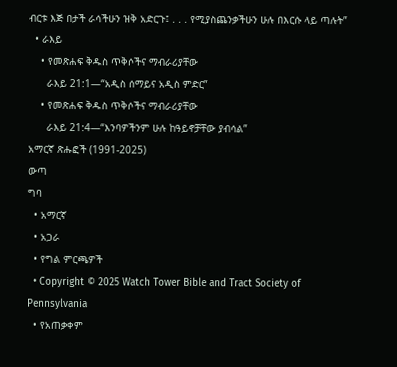ብርቱ እጅ በታች ራሳችሁን ዝቅ አድርጉ፤ . . . የሚያስጨንቃችሁን ሁሉ በእርሱ ላይ ጣሉት”
  • ራእይ
    • የመጽሐፍ ቅዱስ ጥቅሶችና ማብራሪያቸው
      ራእይ 21:1—“አዲስ ሰማይና አዲስ ምድር”
    • የመጽሐፍ ቅዱስ ጥቅሶችና ማብራሪያቸው
      ራእይ 21:4—“እንባዎችንም ሁሉ ከዓይኖቻቸው ያብሳል”
አማርኛ ጽሑፎች (1991-2025)
ውጣ
ግባ
  • አማርኛ
  • አጋራ
  • የግል ምርጫዎች
  • Copyright © 2025 Watch Tower Bible and Tract Society of Pennsylvania
  • የአጠቃቀም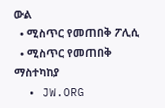ውል
  • ሚስጥር የመጠበቅ ፖሊሲ
  • ሚስጥር የመጠበቅ ማስተካከያ
  • JW.ORG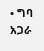• ግባ
አጋራ